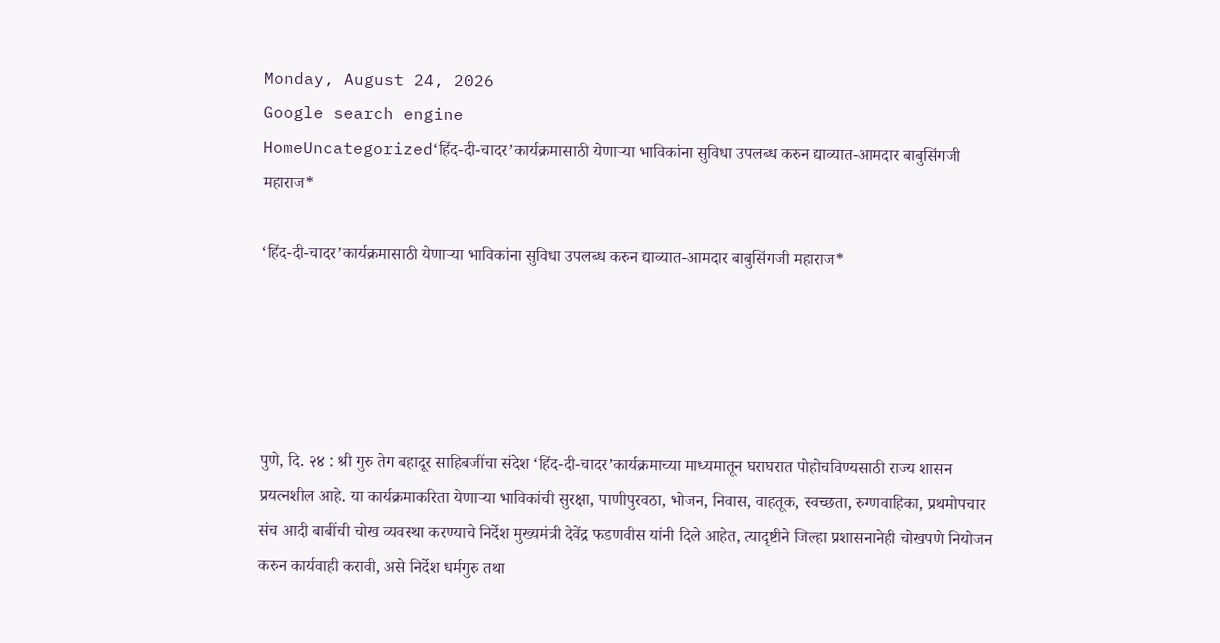Monday, August 24, 2026
Google search engine
HomeUncategorized‘हिंद-दी-चादर’कार्यक्रमासाठी येणाऱ्या भाविकांना सुविधा उपलब्ध करुन द्याव्यात-आमदार बाबुसिंगजी महाराज*

‘हिंद-दी-चादर’कार्यक्रमासाठी येणाऱ्या भाविकांना सुविधा उपलब्ध करुन द्याव्यात-आमदार बाबुसिंगजी महाराज*





पुणे, दि. २४ : श्री गुरु तेग बहादूर साहिबजींचा संदेश ‘हिंद-दी-चादर’कार्यक्रमाच्या माध्यमातून घराघरात पोहोचविण्यसाठी राज्य शासन प्रयत्नशील आहे. या कार्यक्रमाकरिता येणाऱ्या भाविकांची सुरक्षा, पाणीपुरवठा, भोजन, निवास, वाहतूक, स्वच्छता, रुग्णवाहिका, प्रथमोपचार संच आदी बाबींची चोख व्यवस्था करण्याचे निर्देश मुख्यमंत्री देवेंद्र फडणवीस यांनी दिले आहेत, त्यादृष्टीने जिल्हा प्रशासनानेही चोखपणे नियोजन करुन कार्यवाही करावी, असे निर्देश धर्मगुरु तथा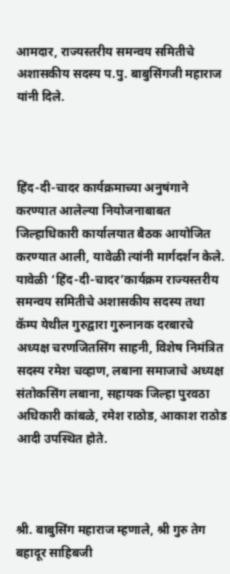आमदार, राज्यस्तरीय समन्वय समितीचे अशासकीय सदस्य प.पु. बाबुसिंगजी महाराज यांनी दिले.



हिंद-दी-चादर कार्यक्रमाच्या अनुषंगाने करण्यात आलेल्या नियोजनाबाबत जिल्हाधिकारी कार्यालयात बैठक आयोजित करण्यात आली, यावेळी त्यांनी मार्गदर्शन केले. यावेळी ‘हिंद-दी-चादर’कार्यक्रम राज्यस्तरीय समन्वय समितीचे अशासकीय सदस्य तथा कॅम्प येथील गुरुद्वारा गुरुनानक दरबारचे अध्यक्ष चरणजितसिंग साहनी, विशेष निमंत्रित सदस्य रमेश चव्हाण, लबाना समाजाचे अध्यक्ष संतोकसिंग लबाना, सहायक जिल्हा पुरवठा अधिकारी कांबळे, रमेश राठोड, आकाश राठोड आदी उपस्थित होते.



श्री. बाबुसिंग महाराज म्हणाले, श्री गुरु तेग बहादूर साहिबजी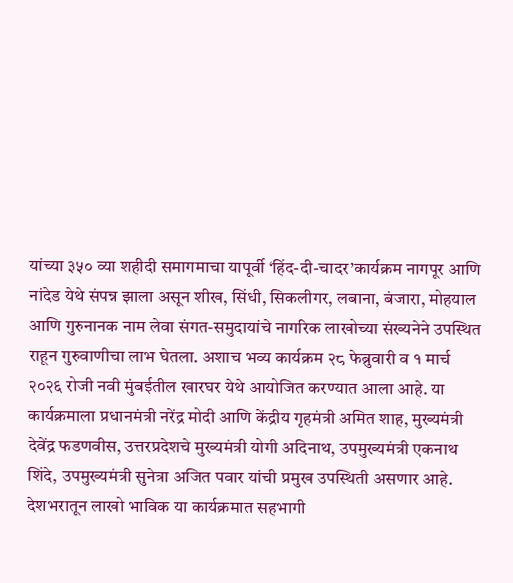यांच्या ३५० व्या शहीदी समागमाचा यापूर्वी ‘हिंद-दी-चादर’कार्यक्रम नागपूर आणि नांदेड येथे संपन्न झाला असून शीख, सिंधी, सिकलीगर, लबाना, बंजारा, मोहयाल आणि गुरुनानक नाम लेवा संगत-समुदायांचे नागरिक लाखोच्या संख्यनेने उपस्थित राहून गुरुवाणीचा लाभ घेतला. अशाच भव्य कार्यक्रम २८ फेब्रुवारी व १ मार्च २०२६ रोजी नवी मुंबईतील खारघर येथे आयोजित करण्यात आला आहे. या कार्यक्रमाला प्रधानमंत्री नरेंद्र मोदी आणि केंद्रीय गृहमंत्री अमित शाह, मुख्यमंत्री देवेंद्र फडणवीस, उत्तरप्रदेशचे मुख्यमंत्री योगी अदिनाथ, उपमुख्यमंत्री एकनाथ शिंदे, उपमुख्यमंत्री सुनेत्रा अजित पवार यांची प्रमुख उपस्थिती असणार आहे. देशभरातून लाखो भाविक या कार्यक्रमात सहभागी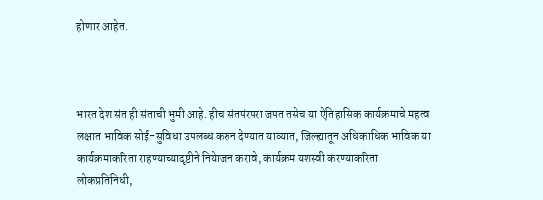होणार आहेत.



भारत देश संत ही संताची भुमी आहे. हीच संतपंरपरा जपत तसेच या ऐतिहासिक कार्यक्रमाचे महत्व लक्षात भाविक सोई-सुविधा उपलब्ध करुन देण्यात याव्यात, जिल्ह्यातून अधिकाधिक भाविक या कार्यक्रमाकरिता राहण्याच्यादृष्टीने नियेाजन करावे, कार्यक्रम यशस्वी करण्याकरिता लोकप्रतिनिधी,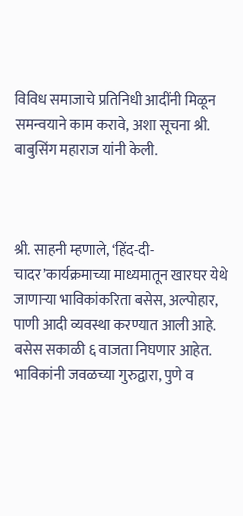विविध समाजाचे प्रतिनिधी आदींनी मिळून समन्वयाने काम करावे, अशा सूचना श्री. बाबुसिंग महाराज यांनी केली.



श्री. साहनी म्हणाले, ‘हिंद-दी-चादर’कार्यक्रमाच्या माध्यमातून खारघर येथे जाणाऱ्या भाविकांकरिता बसेस, अल्पोहार, पाणी आदी व्यवस्था करण्यात आली आहे. बसेस सकाळी ६ वाजता निघणार आहेत. भाविकांनी जवळच्या गुरुद्वारा, पुणे व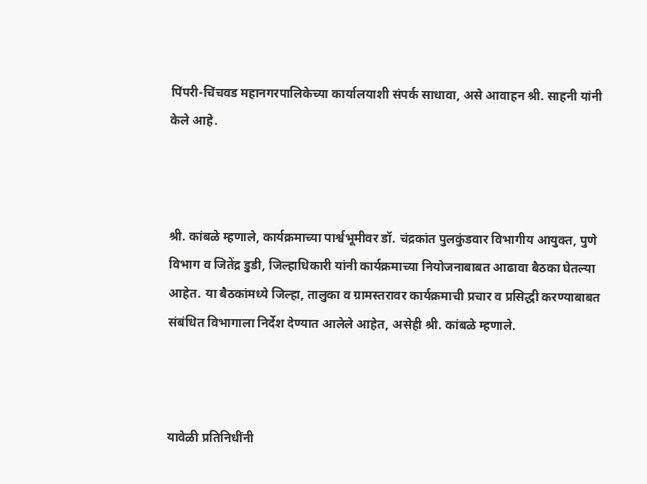पिंपरी-चिंचवड महानगरपालिकेच्या कार्यालयाशी संपर्क साधावा, असे आवाहन श्री. साहनी यांनी केले आहे.



श्री. कांबळे म्हणाले, कार्यक्रमाच्या पार्श्वभूमीवर डॉ. चंद्रकांत पुलकुंडवार विभागीय आयुक्त, पुणे विभाग व जितेंद्र डुडी, जिल्हाधिकारी यांनी कार्यक्रमाच्या नियोजनाबाबत आढावा बैठका घेतल्या आहेत. या बैठकांमध्ये जिल्हा, तालुका व ग्रामस्तरावर कार्यक्रमाची प्रचार व प्रसिद्धी करण्याबाबत संबंधित विभागाला निर्देश देण्यात आलेले आहेत, असेही श्री. कांबळे म्हणाले.



यावेळी प्रतिनिधींनी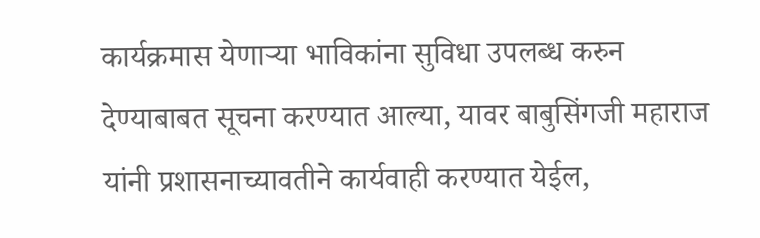कार्यक्रमास येणाऱ्या भाविकांना सुविधा उपलब्ध करुन देण्याबाबत सूचना करण्यात आल्या, यावर बाबुसिंगजी महाराज यांनी प्रशासनाच्यावतीने कार्यवाही करण्यात येईल,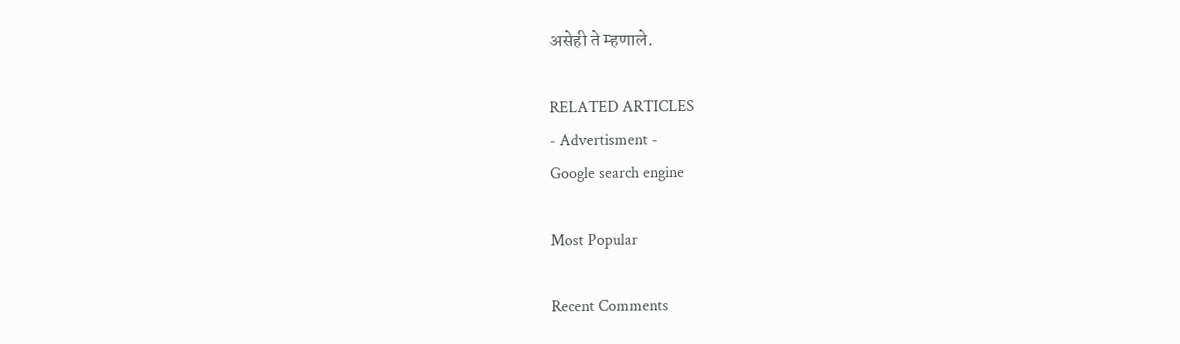असेही ते म्हणाले.

RELATED ARTICLES
- Advertisment -
Google search engine

Most Popular

Recent Comments